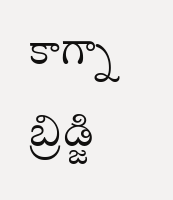కాగ్నా బ్రిడ్జి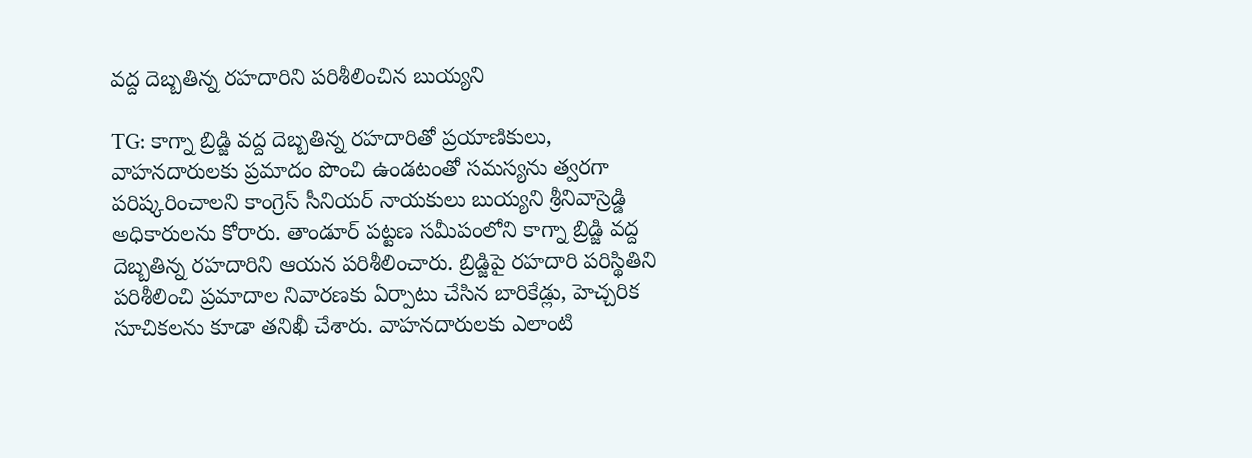వద్ద దెబ్బతిన్న రహదారిని పరిశీలించిన బుయ్యని

TG: కాగ్నా బ్రిడ్జి వద్ద దెబ్బతిన్న రహదారితో ప్రయాణికులు, వాహనదారులకు ప్రమాదం పొంచి ఉండటంతో సమస్యను త్వరగా పరిష్కరించాలని కాంగ్రెస్ సీనియర్ నాయకులు బుయ్యని శ్రీనివాస్రెడ్డి అధికారులను కోరారు. తాండూర్ పట్టణ సమీపంలోని కాగ్నా బ్రిడ్జి వద్ద దెబ్బతిన్న రహదారిని ఆయన పరిశీలించారు. బ్రిడ్జిపై రహదారి పరిస్థితిని పరిశీలించి ప్రమాదాల నివారణకు ఏర్పాటు చేసిన బారికేడ్లు, హెచ్చరిక సూచికలను కూడా తనిఖీ చేశారు. వాహనదారులకు ఎలాంటి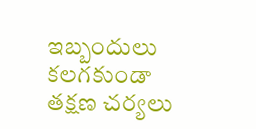ఇబ్బందులు కలగకుండా తక్షణ చర్యలు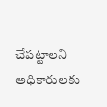చేపట్టాలని అధికారులకు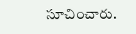సూచించారు.